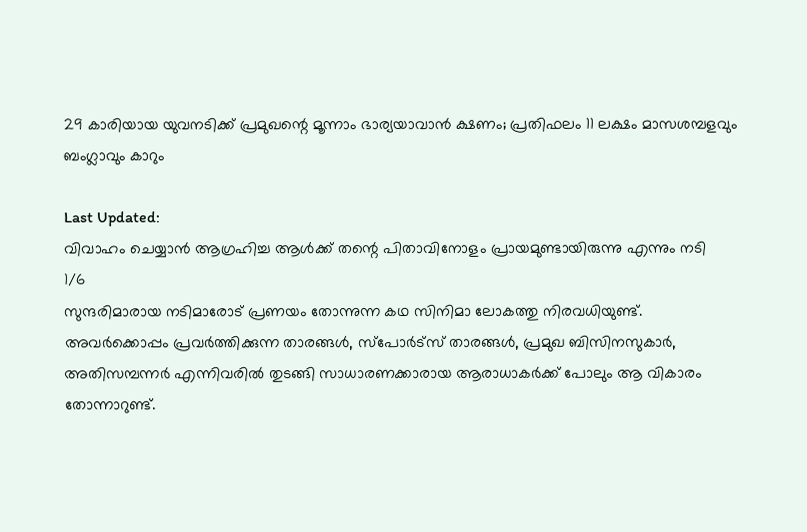29 കാരിയായ യുവനടിക്ക് പ്രമുഖന്റെ മൂന്നാം ഭാര്യയാവാൻ ക്ഷണം; പ്രതിഫലം 11 ലക്ഷം മാസശമ്പളവും ബംഗ്ലാവും കാറും

Last Updated:
വിവാഹം ചെയ്യാൻ ആഗ്രഹിച്ച ആൾക്ക് തന്റെ പിതാവിനോളം പ്രായമുണ്ടായിരുന്നു എന്നും നടി
1/6
സുന്ദരിമാരായ നടിമാരോട് പ്രണയം തോന്നുന്ന കഥ സിനിമാ ലോകത്തു നിരവധിയുണ്ട്. അവർക്കൊപ്പം പ്രവർത്തിക്കുന്ന താരങ്ങൾ, സ്പോർട്സ് താരങ്ങൾ, പ്രമുഖ ബിസിനസുകാർ, അതിസമ്പന്നർ എന്നിവരിൽ തുടങ്ങി സാധാരണക്കാരായ ആരാധാകർക്ക് പോലും ആ വികാരം തോന്നാറുണ്ട്.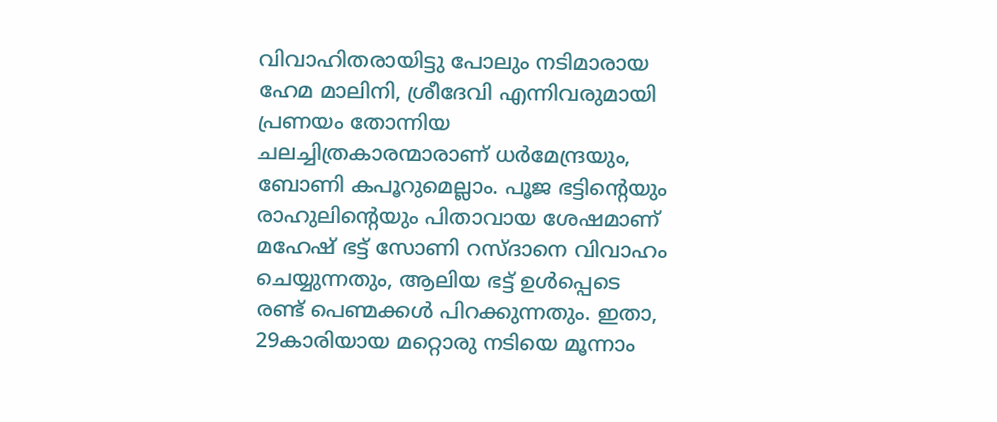വിവാഹിതരായിട്ടു പോലും നടിമാരായ ഹേമ മാലിനി, ശ്രീദേവി എന്നിവരുമായി പ്രണയം തോന്നിയ ചലച്ചിത്രകാരന്മാരാണ് ധർമേന്ദ്രയും, ബോണി കപൂറുമെല്ലാം. പൂജ ഭട്ടിന്റെയും രാഹുലിന്റെയും പിതാവായ ശേഷമാണ് മഹേഷ് ഭട്ട് സോണി റസ്ദാനെ വിവാഹം ചെയ്യുന്നതും, ആലിയ ഭട്ട് ഉൾപ്പെടെ രണ്ട് പെണ്മക്കൾ പിറക്കുന്നതും. ഇതാ, 29കാരിയായ മറ്റൊരു നടിയെ മൂന്നാം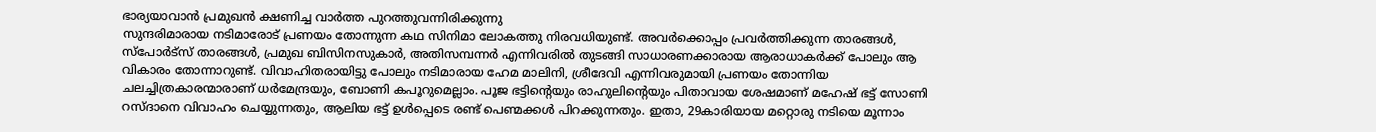ഭാര്യയാവാൻ പ്രമുഖൻ ക്ഷണിച്ച വാർത്ത പുറത്തുവന്നിരിക്കുന്നു
സുന്ദരിമാരായ നടിമാരോട് പ്രണയം തോന്നുന്ന കഥ സിനിമാ ലോകത്തു നിരവധിയുണ്ട്. അവർക്കൊപ്പം പ്രവർത്തിക്കുന്ന താരങ്ങൾ, സ്പോർട്സ് താരങ്ങൾ, പ്രമുഖ ബിസിനസുകാർ, അതിസമ്പന്നർ എന്നിവരിൽ തുടങ്ങി സാധാരണക്കാരായ ആരാധാകർക്ക് പോലും ആ വികാരം തോന്നാറുണ്ട്. വിവാഹിതരായിട്ടു പോലും നടിമാരായ ഹേമ മാലിനി, ശ്രീദേവി എന്നിവരുമായി പ്രണയം തോന്നിയ ചലച്ചിത്രകാരന്മാരാണ് ധർമേന്ദ്രയും, ബോണി കപൂറുമെല്ലാം. പൂജ ഭട്ടിന്റെയും രാഹുലിന്റെയും പിതാവായ ശേഷമാണ് മഹേഷ് ഭട്ട് സോണി റസ്ദാനെ വിവാഹം ചെയ്യുന്നതും, ആലിയ ഭട്ട് ഉൾപ്പെടെ രണ്ട് പെണ്മക്കൾ പിറക്കുന്നതും. ഇതാ, 29കാരിയായ മറ്റൊരു നടിയെ മൂന്നാം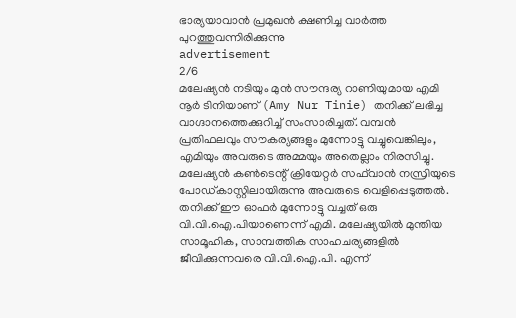ഭാര്യയാവാൻ പ്രമുഖൻ ക്ഷണിച്ച വാർത്ത പുറത്തുവന്നിരിക്കുന്നു
advertisement
2/6
മലേഷ്യൻ നടിയും മുൻ സൗന്ദര്യ റാണിയുമായ എമി നൂർ ടിനിയാണ് (Amy Nur Tinie) തനിക്ക് ലഭിച്ച വാഗ്ദാനത്തെക്കുറിച്ച് സംസാരിച്ചത്. വമ്പൻ പ്രതിഫലവും സൗകര്യങ്ങളും മുന്നോട്ടു വച്ചുവെങ്കിലും, എമിയും അവരുടെ അമ്മയും അതെല്ലാം നിരസിച്ചു. മലേഷ്യൻ കൺടെന്റ് ക്രിയേറ്റർ സഫ്‌വാൻ നസ്രിയുടെ പോഡ്കാസ്റ്റിലായിരുന്നു അവരുടെ വെളിപ്പെടുത്തൽ. തനിക്ക് ഈ ഓഫർ മുന്നോട്ടു വച്ചത് ഒരു വി.വി.ഐ.പിയാണെന്ന് എമി. മലേഷ്യയിൽ മുന്തിയ സാമൂഹിക, സാമ്പത്തിക സാഹചര്യങ്ങളിൽ ജീവിക്കുന്നവരെ വി.വി.ഐ.പി. എന്ന്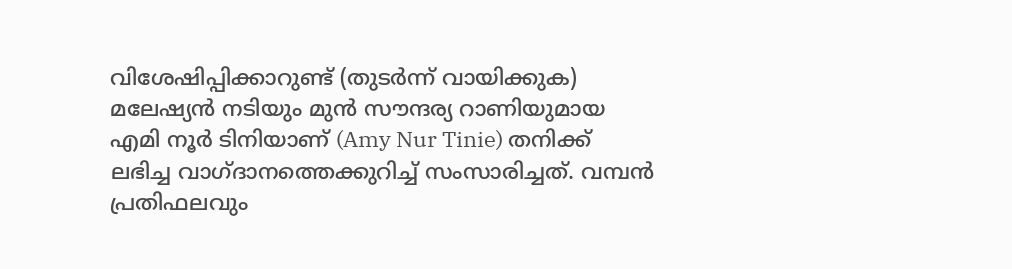വിശേഷിപ്പിക്കാറുണ്ട് (തുടർന്ന് വായിക്കുക)
മലേഷ്യൻ നടിയും മുൻ സൗന്ദര്യ റാണിയുമായ എമി നൂർ ടിനിയാണ് (Amy Nur Tinie) തനിക്ക് ലഭിച്ച വാഗ്ദാനത്തെക്കുറിച്ച് സംസാരിച്ചത്. വമ്പൻ പ്രതിഫലവും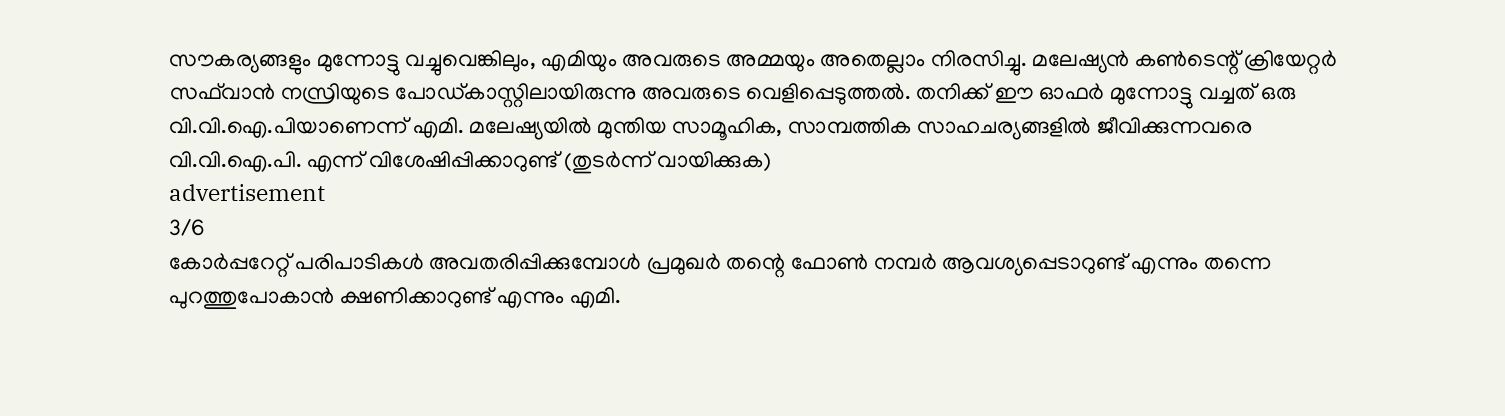സൗകര്യങ്ങളും മുന്നോട്ടു വച്ചുവെങ്കിലും, എമിയും അവരുടെ അമ്മയും അതെല്ലാം നിരസിച്ചു. മലേഷ്യൻ കൺടെന്റ് ക്രിയേറ്റർ സഫ്‌വാൻ നസ്രിയുടെ പോഡ്കാസ്റ്റിലായിരുന്നു അവരുടെ വെളിപ്പെടുത്തൽ. തനിക്ക് ഈ ഓഫർ മുന്നോട്ടു വച്ചത് ഒരു വി.വി.ഐ.പിയാണെന്ന് എമി. മലേഷ്യയിൽ മുന്തിയ സാമൂഹിക, സാമ്പത്തിക സാഹചര്യങ്ങളിൽ ജീവിക്കുന്നവരെ വി.വി.ഐ.പി. എന്ന് വിശേഷിപ്പിക്കാറുണ്ട് (തുടർന്ന് വായിക്കുക)
advertisement
3/6
കോർപ്പറേറ്റ് പരിപാടികൾ അവതരിപ്പിക്കുമ്പോൾ പ്രമുഖർ തന്റെ ഫോൺ നമ്പർ ആവശ്യപ്പെടാറുണ്ട് എന്നും തന്നെ പുറത്തുപോകാൻ ക്ഷണിക്കാറുണ്ട് എന്നും എമി.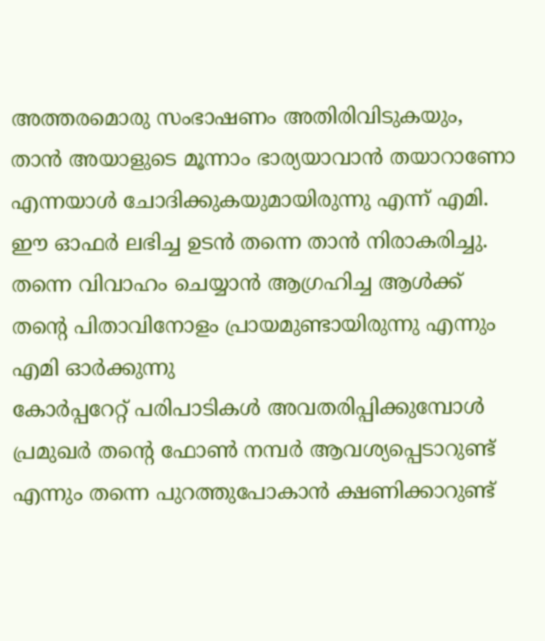അത്തരമൊരു സംഭാഷണം അതിരിവിടുകയും, താൻ അയാളുടെ മൂന്നാം ഭാര്യയാവാൻ തയാറാണോ എന്നയാൾ ചോദിക്കുകയുമായിരുന്നു എന്ന് എമി. ഈ ഓഫർ ലഭിച്ച ഉടൻ തന്നെ താൻ നിരാകരിച്ചു. തന്നെ വിവാഹം ചെയ്യാൻ ആഗ്രഹിച്ച ആൾക്ക് തന്റെ പിതാവിനോളം പ്രായമുണ്ടായിരുന്നു എന്നും എമി ഓർക്കുന്നു
കോർപ്പറേറ്റ് പരിപാടികൾ അവതരിപ്പിക്കുമ്പോൾ പ്രമുഖർ തന്റെ ഫോൺ നമ്പർ ആവശ്യപ്പെടാറുണ്ട് എന്നും തന്നെ പുറത്തുപോകാൻ ക്ഷണിക്കാറുണ്ട്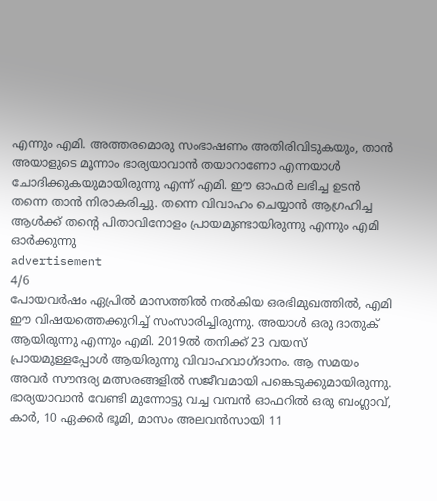എന്നും എമി. അത്തരമൊരു സംഭാഷണം അതിരിവിടുകയും, താൻ അയാളുടെ മൂന്നാം ഭാര്യയാവാൻ തയാറാണോ എന്നയാൾ ചോദിക്കുകയുമായിരുന്നു എന്ന് എമി. ഈ ഓഫർ ലഭിച്ച ഉടൻ തന്നെ താൻ നിരാകരിച്ചു. തന്നെ വിവാഹം ചെയ്യാൻ ആഗ്രഹിച്ച ആൾക്ക് തന്റെ പിതാവിനോളം പ്രായമുണ്ടായിരുന്നു എന്നും എമി ഓർക്കുന്നു
advertisement
4/6
പോയവർഷം ഏപ്രിൽ മാസത്തിൽ നൽകിയ ഒരഭിമുഖത്തിൽ, എമി ഈ വിഷയത്തെക്കുറിച്ച് സംസാരിച്ചിരുന്നു. അയാൾ ഒരു ദാതുക് ആയിരുന്നു എന്നും എമി. 2019ൽ തനിക്ക് 23 വയസ് പ്രായമുള്ളപ്പോൾ ആയിരുന്നു വിവാഹവാഗ്ദാനം. ആ സമയം അവർ സൗന്ദര്യ മത്സരങ്ങളിൽ സജീവമായി പങ്കെടുക്കുമായിരുന്നു. ഭാര്യയാവാൻ വേണ്ടി മുന്നോട്ടു വച്ച വമ്പൻ ഓഫറിൽ ഒരു ബംഗ്ലാവ്, കാർ, 10 ഏക്കർ ഭൂമി, മാസം അലവൻസായി 11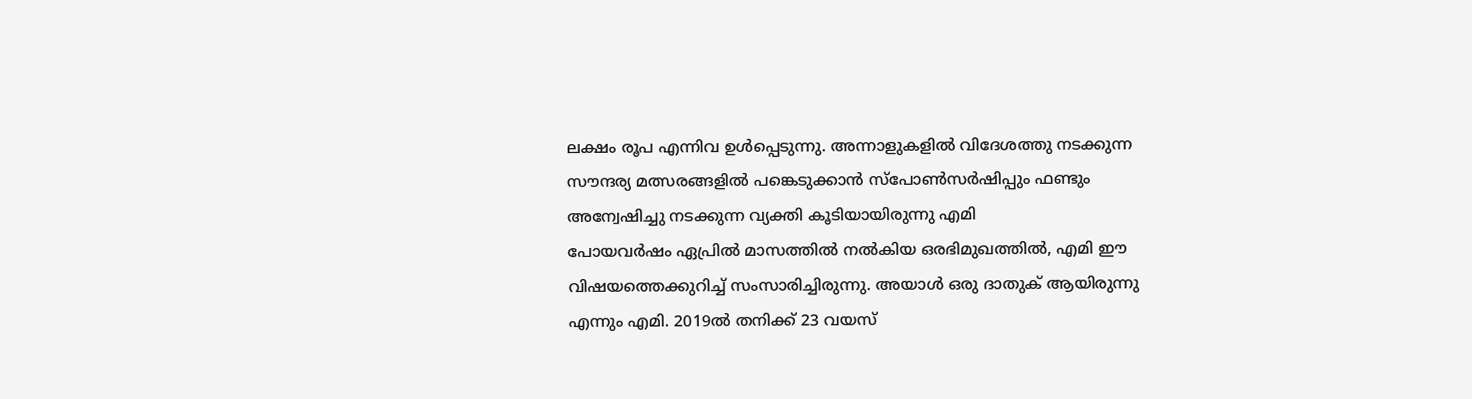ലക്ഷം രൂപ എന്നിവ ഉൾപ്പെടുന്നു. അന്നാളുകളിൽ വിദേശത്തു നടക്കുന്ന സൗന്ദര്യ മത്സരങ്ങളിൽ പങ്കെടുക്കാൻ സ്പോൺസർഷിപ്പും ഫണ്ടും അന്വേഷിച്ചു നടക്കുന്ന വ്യക്തി കൂടിയായിരുന്നു എമി
പോയവർഷം ഏപ്രിൽ മാസത്തിൽ നൽകിയ ഒരഭിമുഖത്തിൽ, എമി ഈ വിഷയത്തെക്കുറിച്ച് സംസാരിച്ചിരുന്നു. അയാൾ ഒരു ദാതുക് ആയിരുന്നു എന്നും എമി. 2019ൽ തനിക്ക് 23 വയസ്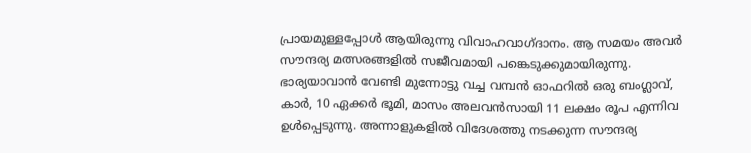പ്രായമുള്ളപ്പോൾ ആയിരുന്നു വിവാഹവാഗ്ദാനം. ആ സമയം അവർ സൗന്ദര്യ മത്സരങ്ങളിൽ സജീവമായി പങ്കെടുക്കുമായിരുന്നു. ഭാര്യയാവാൻ വേണ്ടി മുന്നോട്ടു വച്ച വമ്പൻ ഓഫറിൽ ഒരു ബംഗ്ലാവ്, കാർ, 10 ഏക്കർ ഭൂമി, മാസം അലവൻസായി 11 ലക്ഷം രൂപ എന്നിവ ഉൾപ്പെടുന്നു. അന്നാളുകളിൽ വിദേശത്തു നടക്കുന്ന സൗന്ദര്യ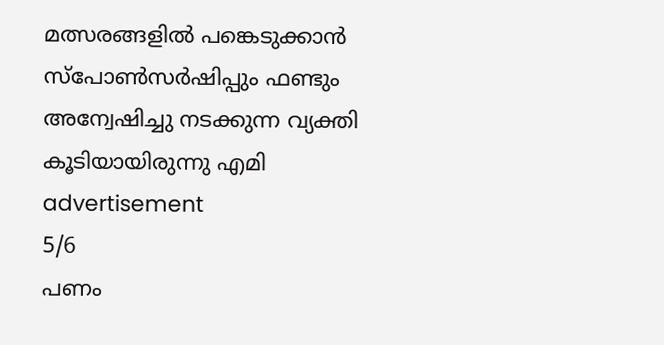മത്സരങ്ങളിൽ പങ്കെടുക്കാൻ സ്പോൺസർഷിപ്പും ഫണ്ടും അന്വേഷിച്ചു നടക്കുന്ന വ്യക്തി കൂടിയായിരുന്നു എമി
advertisement
5/6
പണം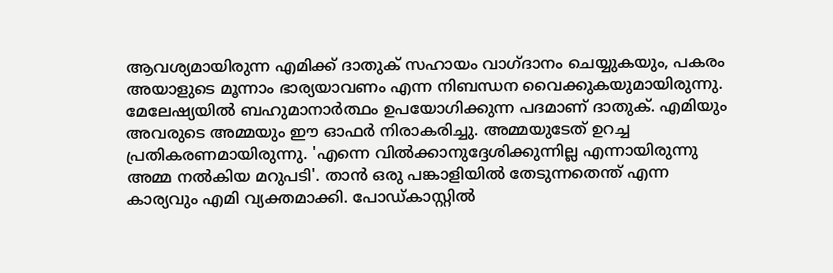ആവശ്യമായിരുന്ന എമിക്ക് ദാതുക് സഹായം വാഗ്ദാനം ചെയ്യുകയും, പകരം അയാളുടെ മൂന്നാം ഭാര്യയാവണം എന്ന നിബന്ധന വൈക്കുകയുമായിരുന്നു. മേലേഷ്യയിൽ ബഹുമാനാർത്ഥം ഉപയോഗിക്കുന്ന പദമാണ് ദാതുക്. എമിയും അവരുടെ അമ്മയും ഈ ഓഫർ നിരാകരിച്ചു. അമ്മയുടേത് ഉറച്ച പ്രതികരണമായിരുന്നു. 'എന്നെ വിൽക്കാനുദ്ദേശിക്കുന്നില്ല എന്നായിരുന്നു അമ്മ നൽകിയ മറുപടി'. താൻ ഒരു പങ്കാളിയിൽ തേടുന്നതെന്ത് എന്ന കാര്യവും എമി വ്യക്തമാക്കി. പോഡ്കാസ്റ്റിൽ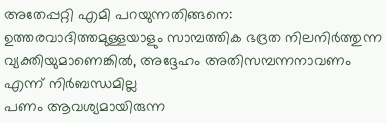അതേപ്പറ്റി എമി പറയുന്നതിങ്ങനെ: ഉത്തരവാദിത്തമുള്ളയാളും സാമ്പത്തിക ഭദ്രത നിലനിർത്തുന്ന വ്യക്തിയുമാണെങ്കിൽ, അദ്ദേഹം അതിസമ്പന്നനാവണം എന്ന് നിർബന്ധമില്ല
പണം ആവശ്യമായിരുന്ന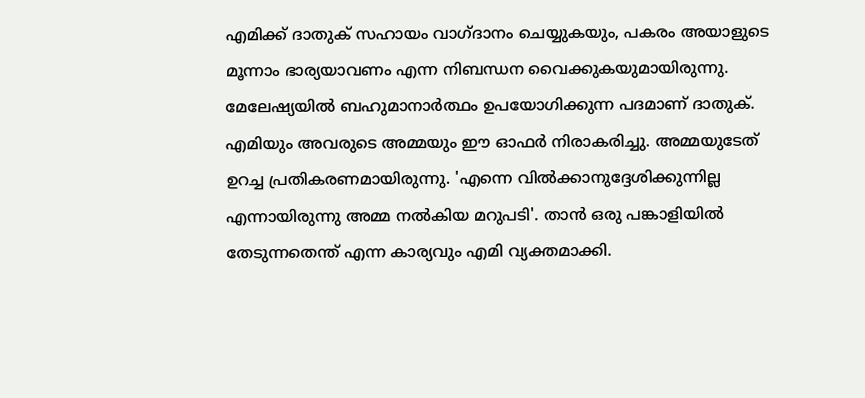എമിക്ക് ദാതുക് സഹായം വാഗ്ദാനം ചെയ്യുകയും, പകരം അയാളുടെ മൂന്നാം ഭാര്യയാവണം എന്ന നിബന്ധന വൈക്കുകയുമായിരുന്നു. മേലേഷ്യയിൽ ബഹുമാനാർത്ഥം ഉപയോഗിക്കുന്ന പദമാണ് ദാതുക്. എമിയും അവരുടെ അമ്മയും ഈ ഓഫർ നിരാകരിച്ചു. അമ്മയുടേത് ഉറച്ച പ്രതികരണമായിരുന്നു. 'എന്നെ വിൽക്കാനുദ്ദേശിക്കുന്നില്ല എന്നായിരുന്നു അമ്മ നൽകിയ മറുപടി'. താൻ ഒരു പങ്കാളിയിൽ തേടുന്നതെന്ത് എന്ന കാര്യവും എമി വ്യക്തമാക്കി.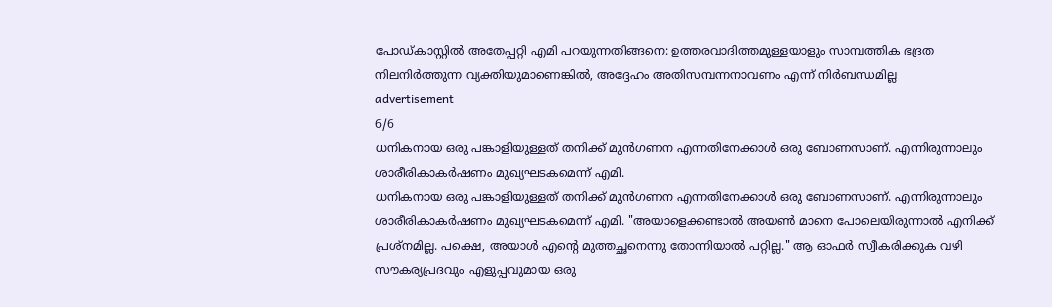പോഡ്കാസ്റ്റിൽ അതേപ്പറ്റി എമി പറയുന്നതിങ്ങനെ: ഉത്തരവാദിത്തമുള്ളയാളും സാമ്പത്തിക ഭദ്രത നിലനിർത്തുന്ന വ്യക്തിയുമാണെങ്കിൽ, അദ്ദേഹം അതിസമ്പന്നനാവണം എന്ന് നിർബന്ധമില്ല
advertisement
6/6
ധനികനായ ഒരു പങ്കാളിയുള്ളത് തനിക്ക് മുൻഗണന എന്നതിനേക്കാൾ ഒരു ബോണസാണ്. എന്നിരുന്നാലും ശാരീരികാകർഷണം മുഖ്യഘടകമെന്ന് എമി.
ധനികനായ ഒരു പങ്കാളിയുള്ളത് തനിക്ക് മുൻഗണന എന്നതിനേക്കാൾ ഒരു ബോണസാണ്. എന്നിരുന്നാലും ശാരീരികാകർഷണം മുഖ്യഘടകമെന്ന് എമി. "അയാളെക്കണ്ടാൽ അയൺ മാനെ പോലെയിരുന്നാൽ എനിക്ക് പ്രശ്നമില്ല. പക്ഷെ, അയാൾ എന്റെ മുത്തച്ഛനെന്നു തോന്നിയാൽ പറ്റില്ല." ആ ഓഫർ സ്വീകരിക്കുക വഴി സൗകര്യപ്രദവും എളുപ്പവുമായ ഒരു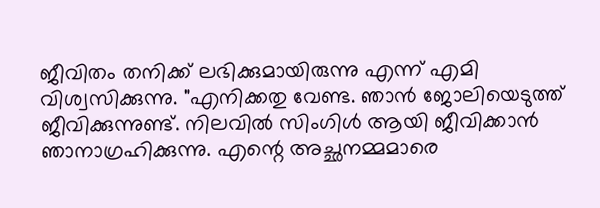ജീവിതം തനിക്ക് ലഭിക്കുമായിരുന്നു എന്ന് എമി വിശ്വസിക്കുന്നു. "എനിക്കതു വേണ്ട. ഞാൻ ജോലിയെടുത്ത് ജീവിക്കുന്നുണ്ട്. നിലവിൽ സിംഗിൾ ആയി ജീവിക്കാൻ ഞാനാഗ്രഹിക്കുന്നു. എന്റെ അച്ഛനമ്മമാരെ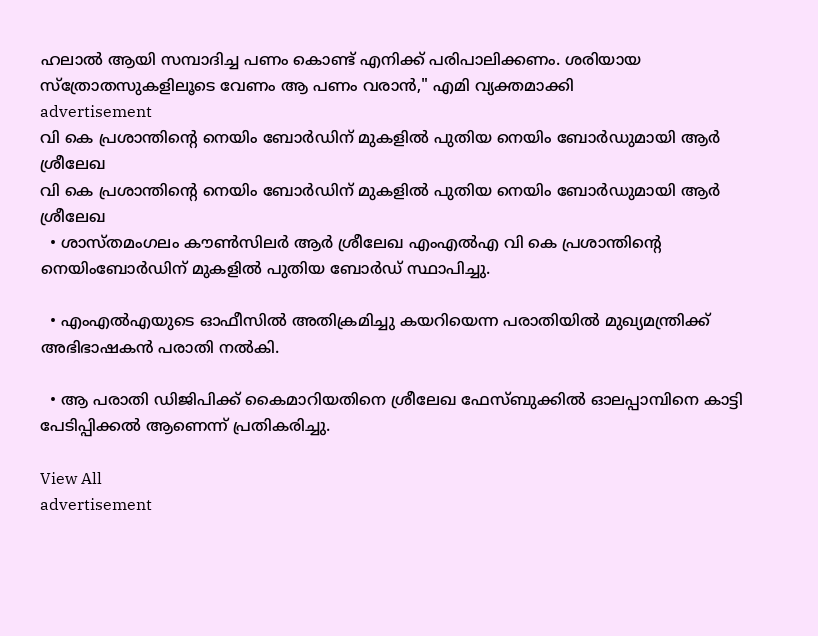ഹലാൽ ആയി സമ്പാദിച്ച പണം കൊണ്ട് എനിക്ക് പരിപാലിക്കണം. ശരിയായ സ്ത്രോതസുകളിലൂടെ വേണം ആ പണം വരാൻ," എമി വ്യക്തമാക്കി
advertisement
വി കെ പ്രശാന്തിന്റെ നെയിം ബോർഡിന് മുകളിൽ പുതിയ നെയിം ബോർഡുമായി ആർ ശ്രീലേഖ
വി കെ പ്രശാന്തിന്റെ നെയിം ബോർഡിന് മുകളിൽ പുതിയ നെയിം ബോർഡുമായി ആർ ശ്രീലേഖ
  • ശാസ്തമംഗലം കൗൺസിലർ ആർ ശ്രീലേഖ എംഎൽഎ വി കെ പ്രശാന്തിന്റെ നെയിംബോർഡിന് മുകളിൽ പുതിയ ബോർഡ് സ്ഥാപിച്ചു.

  • എംഎൽഎയുടെ ഓഫീസിൽ അതിക്രമിച്ചു കയറിയെന്ന പരാതിയിൽ മുഖ്യമന്ത്രിക്ക് അഭിഭാഷകൻ പരാതി നൽകി.

  • ആ പരാതി ഡിജിപിക്ക് കൈമാറിയതിനെ ശ്രീലേഖ ഫേസ്ബുക്കിൽ ഓലപ്പാമ്പിനെ കാട്ടി പേടിപ്പിക്കൽ ആണെന്ന് പ്രതികരിച്ചു.

View All
advertisement